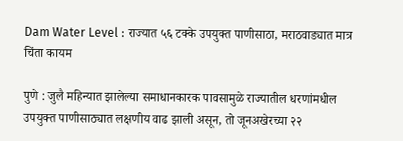Dam Water Level : राज्यात ५६ टक्के उपयुक्त पाणीसाठा, मराठवाड्यात मात्र चिंता कायम

पुणे : जुलै महिन्यात झालेल्या समाधानकारक पावसामुळे राज्यातील धरणांमधील उपयुक्त पाणीसाठ्यात लक्षणीय वाढ झाली असून, तो जूनअखेरच्या २२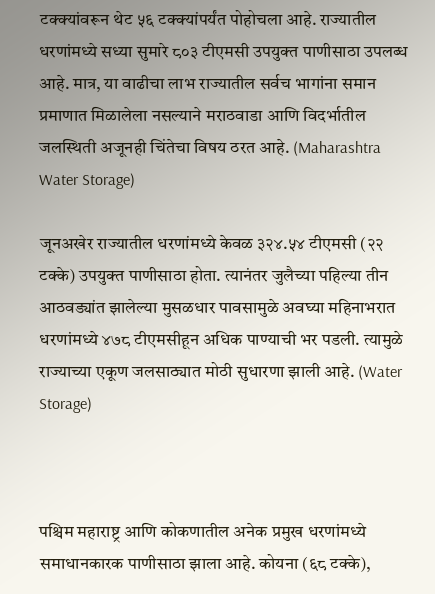टक्क्यांवरून थेट ५६ टक्क्यांपर्यंत पोहोचला आहे. राज्यातील धरणांमध्ये सध्या सुमारे ८०३ टीएमसी उपयुक्त पाणीसाठा उपलब्ध आहे. मात्र, या वाढीचा लाभ राज्यातील सर्वच भागांना समान प्रमाणात मिळालेला नसल्याने मराठवाडा आणि विदर्भातील जलस्थिती अजूनही चिंतेचा विषय ठरत आहे. (Maharashtra Water Storage)

जूनअखेर राज्यातील धरणांमध्ये केवळ ३२४.५४ टीएमसी (२२ टक्के) उपयुक्त पाणीसाठा होता. त्यानंतर जुलैच्या पहिल्या तीन आठवड्यांत झालेल्या मुसळधार पावसामुळे अवघ्या महिनाभरात धरणांमध्ये ४७८ टीएमसीहून अधिक पाण्याची भर पडली. त्यामुळे राज्याच्या एकूण जलसाठ्यात मोठी सुधारणा झाली आहे. (Water Storage)



पश्चिम महाराष्ट्र आणि कोकणातील अनेक प्रमुख धरणांमध्ये समाधानकारक पाणीसाठा झाला आहे. कोयना (६८ टक्के),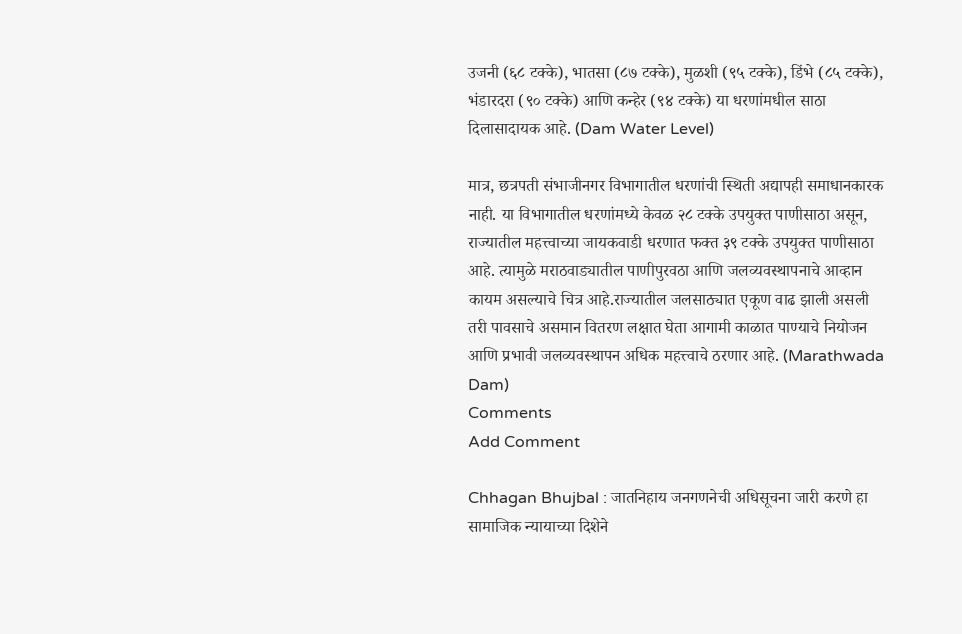उजनी (६८ टक्के), भातसा (८७ टक्के), मुळशी (९५ टक्के), डिंभे (८५ टक्के), भंडारदरा (९० टक्के) आणि कन्हेर (९४ टक्के) या धरणांमधील साठा दिलासादायक आहे. (Dam Water Level)

मात्र, छत्रपती संभाजीनगर विभागातील धरणांची स्थिती अद्यापही समाधानकारक नाही. या विभागातील धरणांमध्ये केवळ २८ टक्के उपयुक्त पाणीसाठा असून, राज्यातील महत्त्वाच्या जायकवाडी धरणात फक्त ३९ टक्के उपयुक्त पाणीसाठा आहे. त्यामुळे मराठवाड्यातील पाणीपुरवठा आणि जलव्यवस्थापनाचे आव्हान कायम असल्याचे चित्र आहे.राज्यातील जलसाठ्यात एकूण वाढ झाली असली तरी पावसाचे असमान वितरण लक्षात घेता आगामी काळात पाण्याचे नियोजन आणि प्रभावी जलव्यवस्थापन अधिक महत्त्वाचे ठरणार आहे. (Marathwada Dam)
Comments
Add Comment

Chhagan Bhujbal : जातनिहाय जनगणनेची अधिसूचना जारी करणे हा सामाजिक न्यायाच्या दिशेने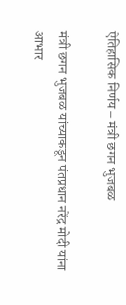ऐतिहासिक निर्णय – मंत्री छगन भुजबळ

मंत्री छगन भुजबळ यांच्याकडून पंतप्रधान नरेंद्र मोदी यांना आभार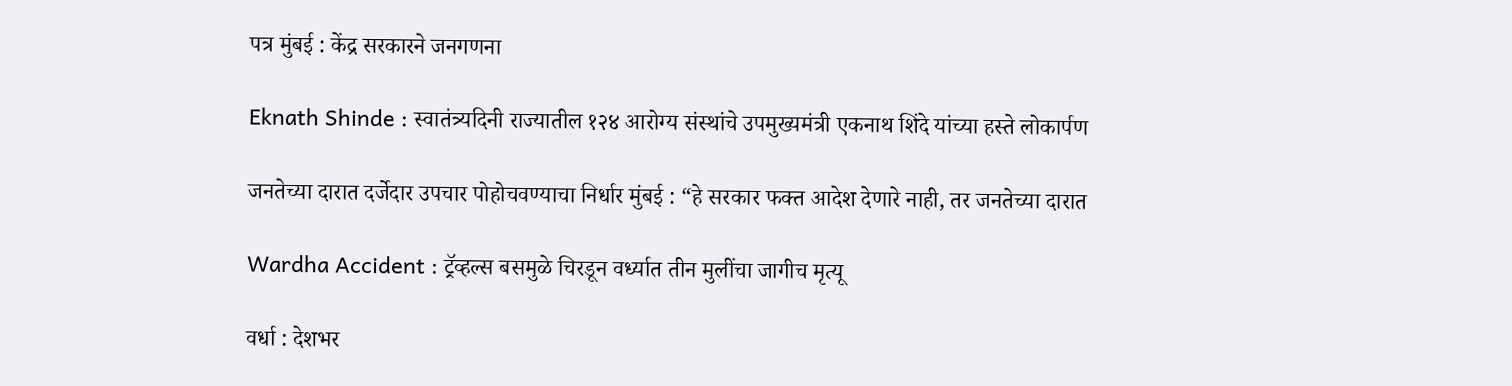पत्र मुंबई : केंद्र सरकारने जनगणना

Eknath Shinde : स्वातंत्र्यदिनी राज्यातील १२४ आरोग्य संस्थांचे उपमुख्यमंत्री एकनाथ शिंदे यांच्या हस्ते लोकार्पण

जनतेच्या दारात दर्जेदार उपचार पोहोचवण्याचा निर्धार मुंबई : “हे सरकार फक्त आदेश देणारे नाही, तर जनतेच्या दारात

Wardha Accident : ट्रॅव्हल्स बसमुळे चिरडून वर्ध्यात तीन मुलींचा जागीच मृत्यू

वर्धा : देशभर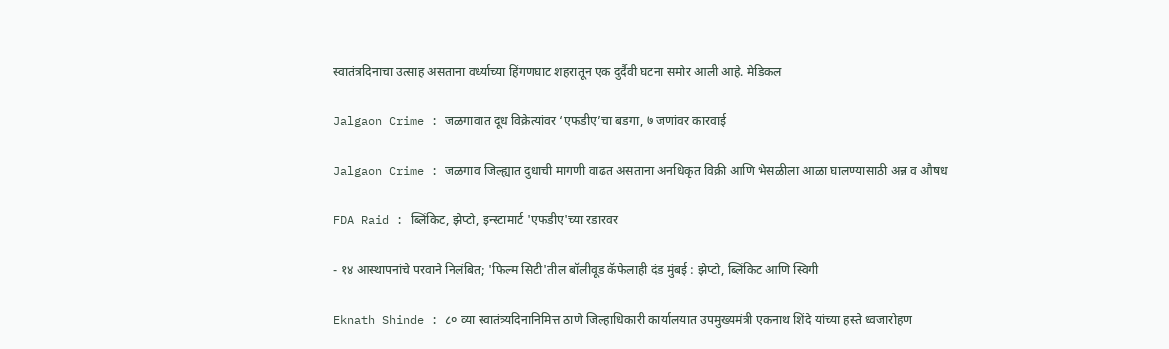स्वातंत्रदिनाचा उत्साह असताना वर्ध्याच्या हिंगणघाट शहरातून एक दुर्दैवी घटना समोर आली आहे. मेडिकल

Jalgaon Crime : जळगावात दूध विक्रेत्यांवर ‘एफडीए’चा बडगा, ७ जणांवर कारवाई

Jalgaon Crime : जळगाव जिल्ह्यात दुधाची मागणी वाढत असताना अनधिकृत विक्री आणि भेसळीला आळा घालण्यासाठी अन्न व औषध

FDA Raid : ब्लिंकिट, झेप्टो, इन्स्टामार्ट 'एफडीए'च्या रडारवर

- १४ आस्थापनांचे परवाने निलंबित; 'फिल्म सिटी'तील बॉलीवूड कॅफेलाही दंड मुंबई : झेप्टो, ब्लिंकिट आणि स्विगी

Eknath Shinde : ८० व्या स्वातंत्र्यदिनानिमित्त ठाणे जिल्हाधिकारी कार्यालयात उपमुख्यमंत्री एकनाथ शिंदे यांच्या हस्ते ध्वजारोहण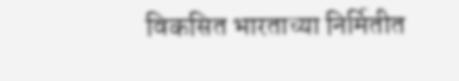विकसित भारताच्या निर्मितीत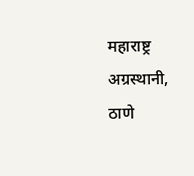महाराष्ट्र अग्रस्थानी, ठाणे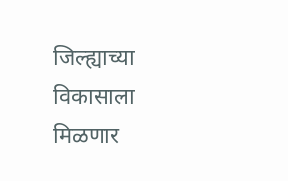जिल्ह्याच्या विकासाला मिळणार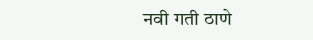नवी गती ठाणे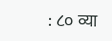: ८० व्या